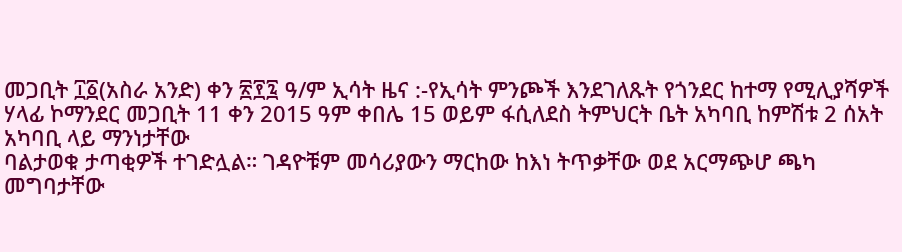መጋቢት ፲፩(አስራ አንድ) ቀን ፳፻፯ ዓ/ም ኢሳት ዜና :-የኢሳት ምንጮች እንደገለጹት የጎንደር ከተማ የሚሊያሻዎች ሃላፊ ኮማንደር መጋቢት 11 ቀን 2015 ዓም ቀበሌ 15 ወይም ፋሲለደስ ትምህርት ቤት አካባቢ ከምሽቱ 2 ሰአት አካባቢ ላይ ማንነታቸው
ባልታወቁ ታጣቂዎች ተገድሏል። ገዳዮቹም መሳሪያውን ማርከው ከእነ ትጥቃቸው ወደ አርማጭሆ ጫካ መግባታቸው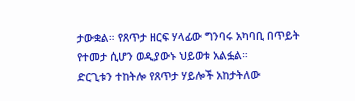ታውቋል። የጸጥታ ዘርፍ ሃላፊው ግንባሩ አካባቢ በጥይት የተመታ ሲሆን ወዲያውኑ ህይወቱ አልፏል።
ድርጊቱን ተከትሎ የጸጥታ ሃይሎች አከታትለው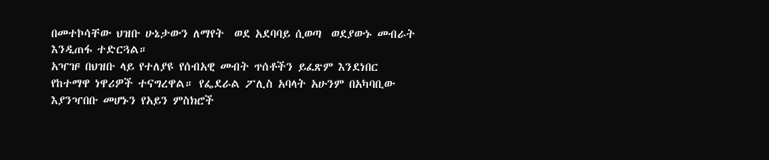በመተኮሳቸው ህዝቡ ሁኔታውን ለማየት  ወደ አደባባይ ሲወጣ  ወደያውኑ መብራት እንዲጠፋ ተድርጓል።
አዣዡ በህዝቡ ላይ የተለያዩ የሰብአዊ መብት ጥሰቶችን ይፈጽም እንደነበር የከተማዋ ነዋሪዎች ተናግረዋል። የፌደራል ፖሊስ አባላት አሁንም በአካባቢው እያንዣበቡ መሆኑን የአይን ምስክሮች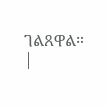ገልጸዋል።
|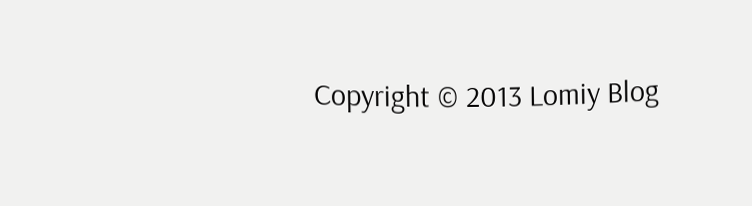Copyright © 2013 Lomiy Blog